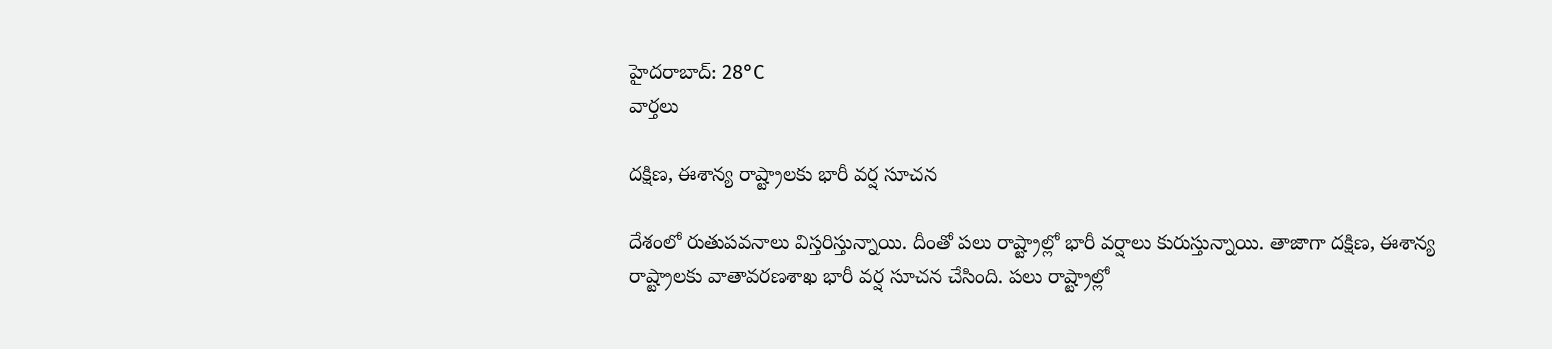హైదరాబాద్: 28°C
వార్తలు

దక్షిణ, ఈశాన్య రాష్ట్రాలకు భారీ వర్ష సూచన

దేశంలో రుతుపవనాలు విస్తరిస్తున్నాయి. దీంతో పలు రాష్ట్రాల్లో భారీ వర్షాలు కురుస్తున్నాయి. తాజాగా దక్షిణ, ఈశాన్య రాష్ట్రాలకు వాతావరణశాఖ భారీ వర్ష సూచన చేసింది. పలు రాష్ట్రాల్లో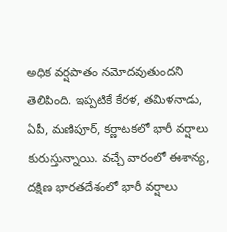అధిక వర్షపాతం నమోదవుతుందని తెలిపింది. ఇప్పటికే కేరళ, తమిళనాడు, ఏపీ, మణిపూర్, కర్ణాటకలో భారీ వర్షాలు కురుస్తున్నాయి. వచ్చే వారంలో ఈశాన్య, దక్షిణ భారతదేశంలో భారీ వర్షాలు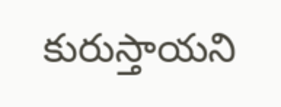కురుస్తాయని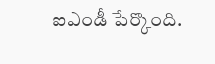ఐఎండీ పేర్కొంది.